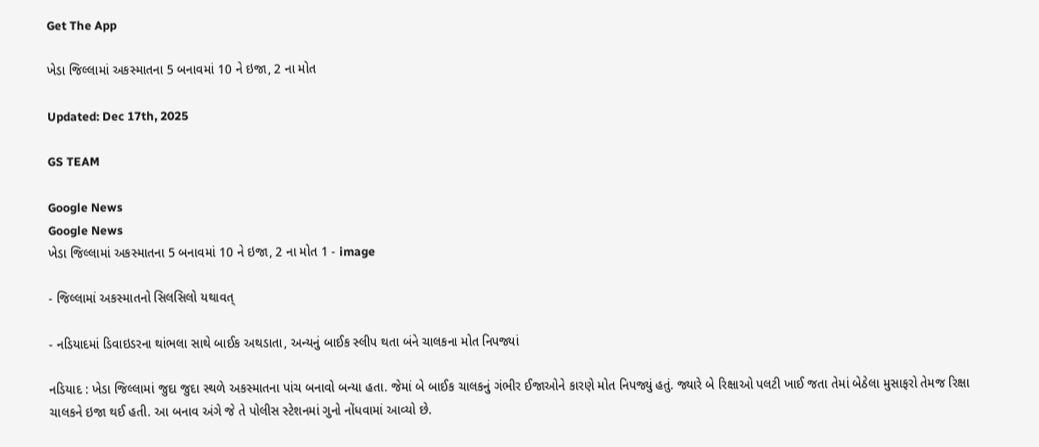Get The App

ખેડા જિલ્લામાં અકસ્માતના 5 બનાવમાં 10 ને ઇજા, 2 ના મોત

Updated: Dec 17th, 2025

GS TEAM

Google News
Google News
ખેડા જિલ્લામાં અકસ્માતના 5 બનાવમાં 10 ને ઇજા, 2 ના મોત 1 - image

- જિલ્લામાં અકસ્માતનો સિલસિલો યથાવત્

- નડિયાદમાં ડિવાઇડરના થાંભલા સાથે બાઈક અથડાતા, અન્યનું બાઈક સ્લીપ થતા બંને ચાલકના મોત નિપજ્યાં

નડિયાદ : ખેડા જિલ્લામાં જુદા જુદા સ્થળે અકસ્માતના પાંચ બનાવો બન્યા હતા. જેમાં બે બાઈક ચાલકનું ગંભીર ઈજાઓને કારણે મોત નિપજ્યું હતું. જ્યારે બે રિક્ષાઓ પલટી ખાઈ જતા તેમાં બેઠેલા મુસાફરો તેમજ રિક્ષા ચાલકને ઇજા થઈ હતી. આ બનાવ અંગે જે તે પોલીસ સ્ટેશનમાં ગુનો નોંધવામાં આવ્યો છે.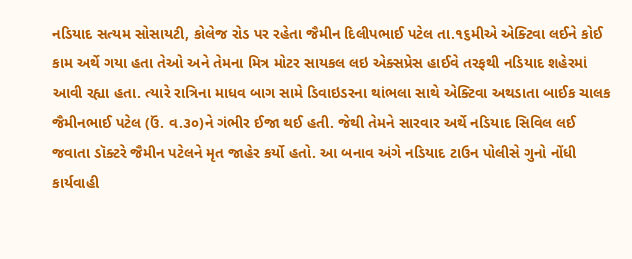નડિયાદ સત્યમ સોસાયટી, કોલેજ રોડ પર રહેતા જૈમીન દિલીપભાઈ પટેલ તા.૧૬મીએ એક્ટિવા લઈને કોઈ કામ અર્થે ગયા હતા તેઓ અને તેમના મિત્ર મોટર સાયકલ લઇ એક્સપ્રેસ હાઈવે તરફથી નડિયાદ શહેરમાં આવી રહ્યા હતા. ત્યારે રાત્રિના માધવ બાગ સામે ડિવાઇડરના થાંભલા સાથે એક્ટિવા અથડાતા બાઈક ચાલક જૈમીનભાઈ પટેલ (ઉં. વ.૩૦)ને ગંભીર ઈજા થઈ હતી. જેથી તેમને સારવાર અર્થે નડિયાદ સિવિલ લઈ જવાતા ડૉક્ટરે જૈમીન પટેલને મૃત જાહેર કર્યો હતો. આ બનાવ અંગે નડિયાદ ટાઉન પોલીસે ગુનો નોંધી કાર્યવાહી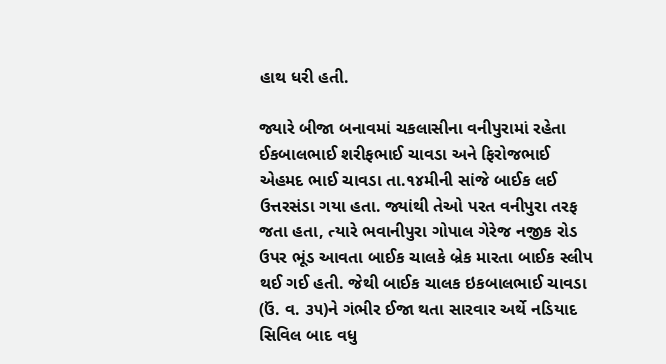હાથ ધરી હતી.

જ્યારે બીજા બનાવમાં ચકલાસીના વનીપુરામાં રહેતા ઈકબાલભાઈ શરીફભાઈ ચાવડા અને ફિરોજભાઈ એહમદ ભાઈ ચાવડા તા.૧૪મીની સાંજે બાઈક લઈ ઉત્તરસંડા ગયા હતા. જ્યાંથી તેઓ પરત વનીપુરા તરફ જતા હતા, ત્યારે ભવાનીપુરા ગોપાલ ગેરેજ નજીક રોડ ઉપર ભૂંડ આવતા બાઈક ચાલકે બ્રેક મારતા બાઈક સ્લીપ થઈ ગઈ હતી. જેથી બાઈક ચાલક ઇકબાલભાઈ ચાવડા (ઉં. વ. ૩૫)ને ગંભીર ઈજા થતા સારવાર અર્થે નડિયાદ સિવિલ બાદ વધુ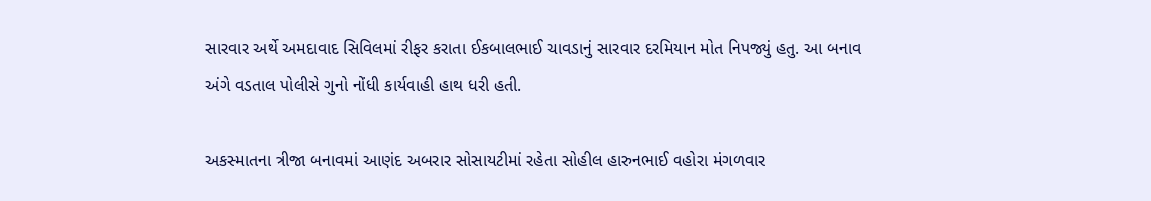સારવાર અર્થે અમદાવાદ સિવિલમાં રીફર કરાતા ઈકબાલભાઈ ચાવડાનું સારવાર દરમિયાન મોત નિપજ્યું હતુ. આ બનાવ અંગે વડતાલ પોલીસે ગુનો નોંધી કાર્યવાહી હાથ ધરી હતી.

અકસ્માતના ત્રીજા બનાવમાં આણંદ અબરાર સોસાયટીમાં રહેતા સોહીલ હારુનભાઈ વહોરા મંગળવાર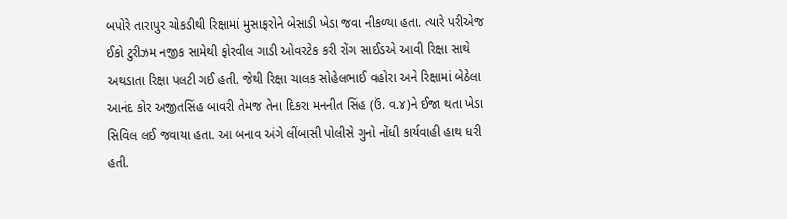બપોરે તારાપુર ચોકડીથી રિક્ષામાં મુસાફરોને બેસાડી ખેડા જવા નીકળ્યા હતા. ત્યારે પરીએજ ઈકો ટુરીઝમ નજીક સામેથી ફોરવીલ ગાડી ઓવરટેક કરી રોંગ સાઈડએ આવી રિક્ષા સાથે અથડાતા રિક્ષા પલટી ગઈ હતી. જેથી રિક્ષા ચાલક સોહેલભાઈ વહોરા અને રિક્ષામાં બેઠેલા આનંદ કોર અજીતસિંહ બાવરી તેમજ તેના દિકરા મનનીત સિંહ (ઉં. વ.૪)ને ઈજા થતા ખેડા સિવિલ લઈ જવાયા હતા. આ બનાવ અંગે લીંબાસી પોલીસે ગુનો નોંધી કાર્યવાહી હાથ ધરી હતી.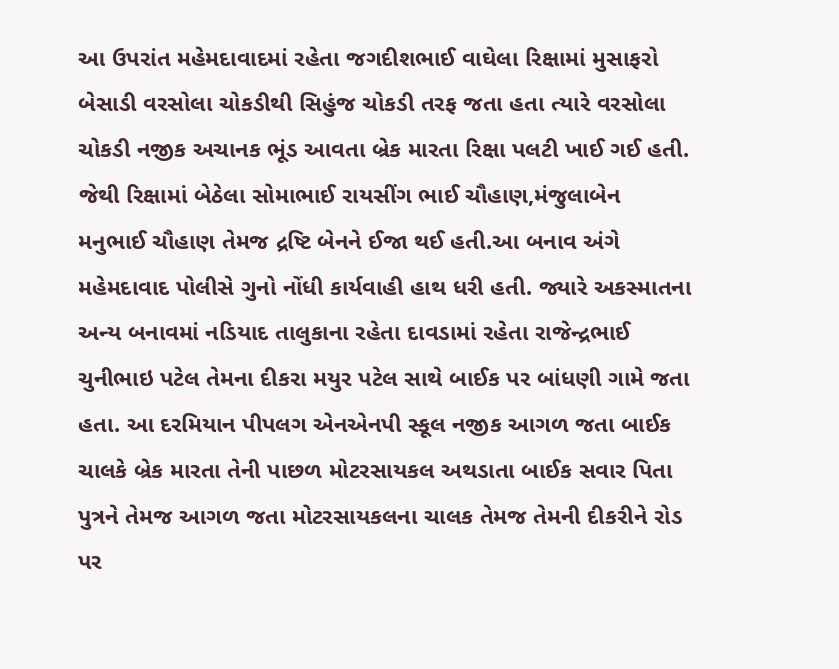આ ઉપરાંત મહેમદાવાદમાં રહેતા જગદીશભાઈ વાઘેલા રિક્ષામાં મુસાફરો બેસાડી વરસોલા ચોકડીથી સિહુંજ ચોકડી તરફ જતા હતા ત્યારે વરસોલા ચોકડી નજીક અચાનક ભૂંડ આવતા બ્રેક મારતા રિક્ષા પલટી ખાઈ ગઈ હતી. જેથી રિક્ષામાં બેઠેલા સોમાભાઈ રાયસીંગ ભાઈ ચૌહાણ,મંજુલાબેન મનુભાઈ ચૌહાણ તેમજ દ્રષ્ટિ બેનને ઈજા થઈ હતી.આ બનાવ અંગે મહેમદાવાદ પોલીસે ગુનો નોંધી કાર્યવાહી હાથ ધરી હતી. જ્યારે અકસ્માતના અન્ય બનાવમાં નડિયાદ તાલુકાના રહેતા દાવડામાં રહેતા રાજેન્દ્રભાઈ ચુનીભાઇ પટેલ તેમના દીકરા મયુર પટેલ સાથે બાઈક પર બાંધણી ગામે જતા હતા. આ દરમિયાન પીપલગ એનએનપી સ્કૂલ નજીક આગળ જતા બાઈક ચાલકે બ્રેક મારતા તેની પાછળ મોટરસાયકલ અથડાતા બાઈક સવાર પિતા પુત્રને તેમજ આગળ જતા મોટરસાયકલના ચાલક તેમજ તેમની દીકરીને રોડ પર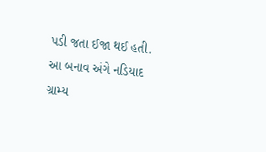પડી જતા ઈજા થઈ હતી. આ બનાવ અંગે નડિયાદ ગ્રામ્ય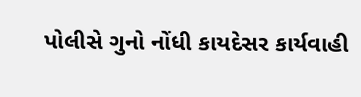પોલીસે ગુનો નોંધી કાયદેસર કાર્યવાહી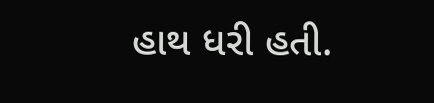હાથ ધરી હતી.